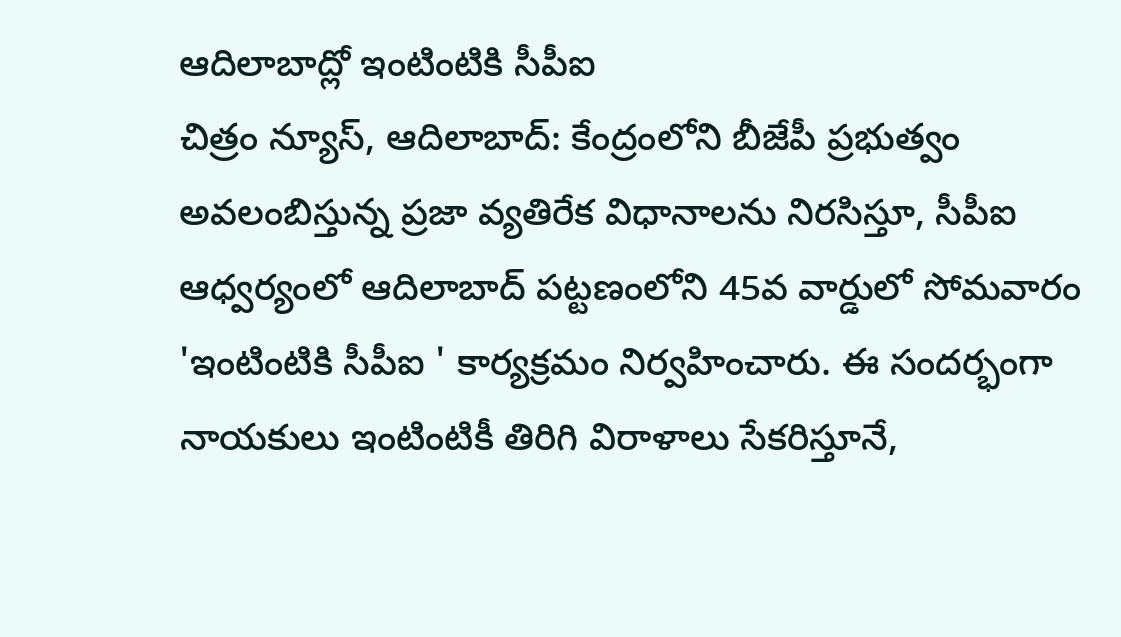ఆదిలాబాద్లో ఇంటింటికి సీపీఐ
చిత్రం న్యూస్, ఆదిలాబాద్: కేంద్రంలోని బీజేపీ ప్రభుత్వం అవలంబిస్తున్న ప్రజా వ్యతిరేక విధానాలను నిరసిస్తూ, సీపీఐ ఆధ్వర్యంలో ఆదిలాబాద్ పట్టణంలోని 45వ వార్డులో సోమవారం 'ఇంటింటికి సీపీఐ ' కార్యక్రమం నిర్వహించారు. ఈ సందర్భంగా నాయకులు ఇంటింటికీ తిరిగి విరాళాలు సేకరిస్తూనే,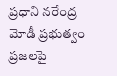ప్రధాని నరేంద్ర మోడీ ప్రభుత్వం ప్రజలపై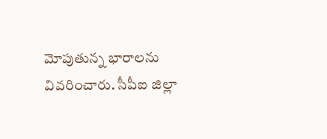మోపుతున్న భారాలను వివరించారు. సీపీఐ జిల్లా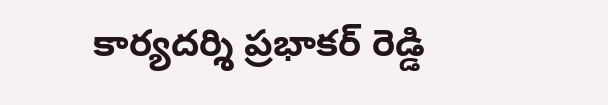కార్యదర్శి ప్రభాకర్ రెడ్డి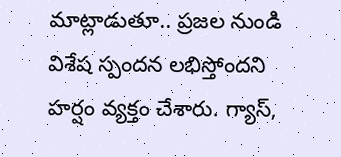మాట్లాడుతూ.. ప్రజల నుండి విశేష స్పందన లభిస్తోందని హర్షం వ్యక్తం చేశారు. గ్యాస్,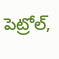పెట్రోల్,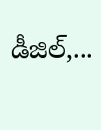డీజిల్,...